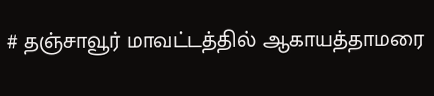# தஞ்சாவூர் மாவட்டத்தில் ஆகாயத்தாமரை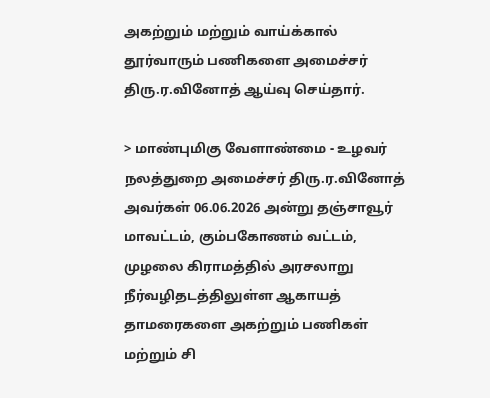அகற்றும் மற்றும் வாய்க்கால் தூர்வாரும் பணிகளை அமைச்சர் திரு.ர.வினோத் ஆய்வு செய்தார்.

> மாண்புமிகு வேளாண்மை - உழவர் நலத்துறை அமைச்சர் திரு.ர.வினோத் அவர்கள் 06.06.2026 அன்று தஞ்சாவூர் மாவட்டம், கும்பகோணம் வட்டம், முழலை கிராமத்தில் அரசலாறு நீர்வழிதடத்திலுள்ள ஆகாயத் தாமரைகளை அகற்றும் பணிகள் மற்றும் சி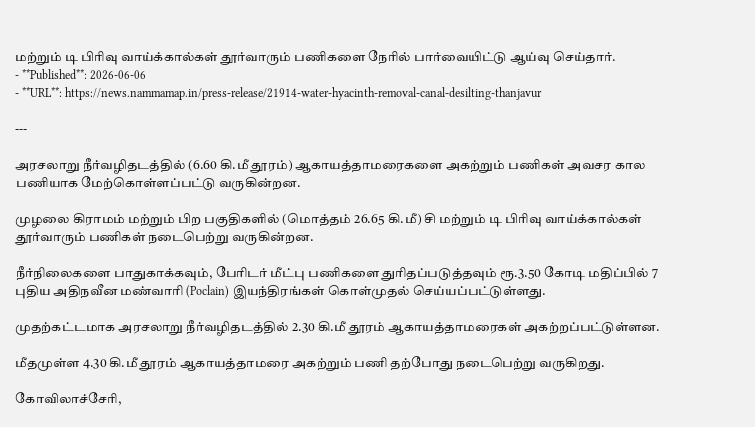மற்றும் டி பிரிவு வாய்க்கால்கள் தூர்வாரும் பணிகளை நேரில் பார்வையிட்டு ஆய்வு செய்தார்.
- **Published**: 2026-06-06
- **URL**: https://news.nammamap.in/press-release/21914-water-hyacinth-removal-canal-desilting-thanjavur

---

அரசலாறு நீர்வழிதடத்தில் (6.60 கி.மீ தூரம்) ஆகாயத்தாமரைகளை அகற்றும் பணிகள் அவசர கால பணியாக மேற்கொள்ளப்பட்டு வருகின்றன.

முழலை கிராமம் மற்றும் பிற பகுதிகளில் (மொத்தம் 26.65 கி.மீ) சி மற்றும் டி பிரிவு வாய்க்கால்கள் தூர்வாரும் பணிகள் நடைபெற்று வருகின்றன.

நீர்நிலைகளை பாதுகாக்கவும், பேரிடர் மீட்பு பணிகளை துரிதப்படுத்தவும் ரூ.3.50 கோடி மதிப்பில் 7 புதிய அதிநவீன மண்வாரி (Poclain) இயந்திரங்கள் கொள்முதல் செய்யப்பட்டுள்ளது.

முதற்கட்டமாக அரசலாறு நீர்வழிதடத்தில் 2.30 கி.மீ தூரம் ஆகாயத்தாமரைகள் அகற்றப்பட்டுள்ளன.

மீதமுள்ள 4.30 கி.மீ தூரம் ஆகாயத்தாமரை அகற்றும் பணி தற்போது நடைபெற்று வருகிறது.

கோவிலாச்சேரி,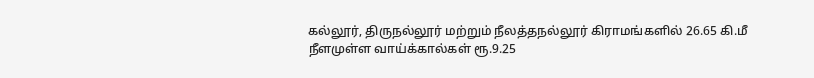கல்லூர், திருநல்லூர் மற்றும் நீலத்தநல்லூர் கிராமங்களில் 26.65 கி.மீ நீளமுள்ள வாய்க்கால்கள் ரூ.9.25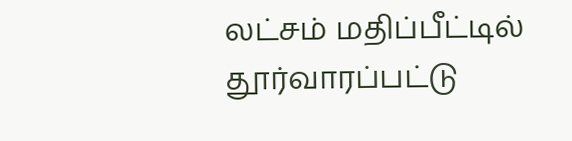லட்சம் மதிப்பீட்டில் தூர்வாரப்பட்டு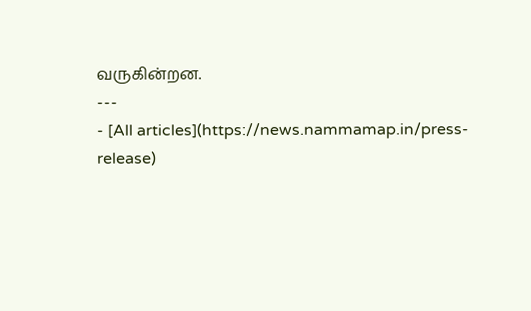வருகின்றன.
---
- [All articles](https://news.nammamap.in/press-release)